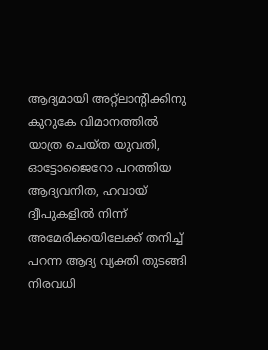ആദ്യമായി അറ്റ്‌ലാന്റിക്കിനു കുറുകേ വിമാനത്തിൽ യാത്ര ചെയ്ത യുവതി, ഓട്ടോജൈറോ പറത്തിയ ആദ്യവനിത, ഹവായ് ദ്വീപുകളിൽ നിന്ന് അമേരിക്കയിലേക്ക് തനിച്ച് പറന്ന ആദ്യ വ്യക്തി തുടങ്ങി നിരവധി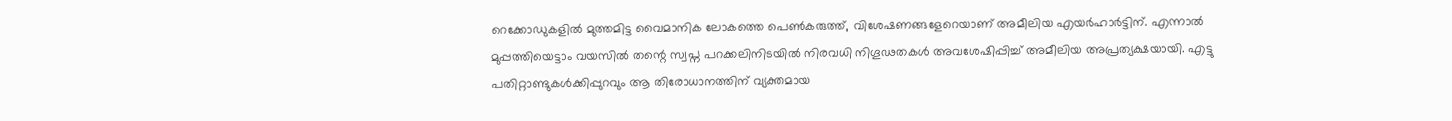റെക്കോഡുകളിൽ മുത്തമിട്ട വൈമാനിക ലോകത്തെ പെൺകരുത്ത്, വിശേഷണങ്ങളേറെയാണ് അമീലിയ എയർഹാർട്ടിന്. എന്നാൽ  മുപ്പത്തിയെട്ടാം വയസിൽ തന്റെ സ്വപ്ന പറക്കലിനിടയിൽ നിരവധി നിഗൂഢതകൾ അവശേഷിപ്പിച്ച് അമീലിയ അപ്രത്യക്ഷയായി. എട്ടു പതിറ്റാണ്ടുകൾക്കിപ്പുറവും ആ തിരോധാനത്തിന് വ്യക്തമായ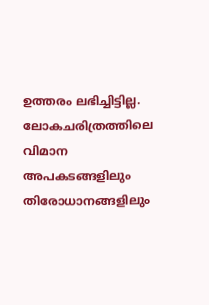ഉത്തരം ലഭിച്ചിട്ടില്ല. ലോകചരിത്രത്തിലെ വിമാന അപകടങ്ങളിലും തിരോധാനങ്ങളിലും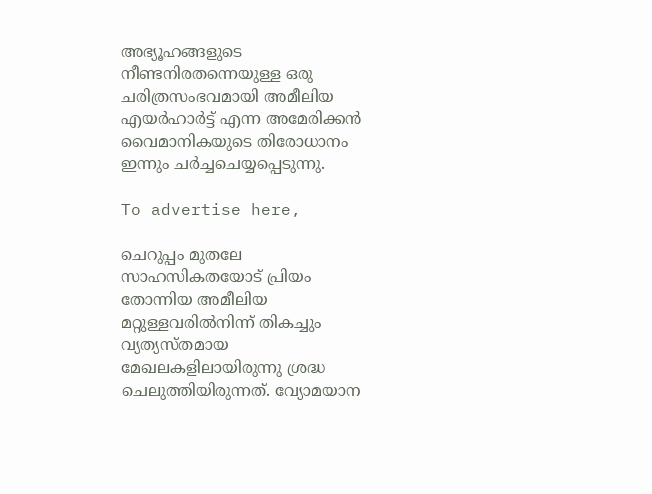അഭ്യൂഹങ്ങളുടെ നീണ്ടനിരതന്നെയുള്ള ഒരു ചരിത്രസംഭവമായി അമീലിയ എയർഹാർട്ട് എന്ന അമേരിക്കൻ വൈമാനികയുടെ തിരോധാനം ഇന്നും ചർച്ചചെയ്യപ്പെടുന്നു.

To advertise here,

ചെറുപ്പം മുതലേ സാഹസികതയോട് പ്രിയം തോന്നിയ അമീലിയ മറ്റുള്ളവരിൽനിന്ന് തികച്ചും വ്യത്യസ്തമായ മേഖലകളിലായിരുന്നു ശ്രദ്ധ ചെലുത്തിയിരുന്നത്. വ്യോമയാന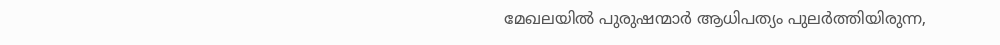മേഖലയിൽ പുരുഷന്മാർ ആധിപത്യം പുലർത്തിയിരുന്ന,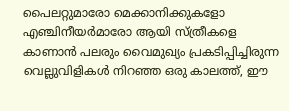പൈലറ്റുമാരോ മെക്കാനിക്കുകളോ എഞ്ചിനീയർമാരോ ആയി സ്ത്രീകളെ കാണാൻ പലരും വൈമുഖ്യം പ്രകടിപ്പിച്ചിരുന്ന വെല്ലുവിളികൾ നിറഞ്ഞ ഒരു കാലത്ത്, ഈ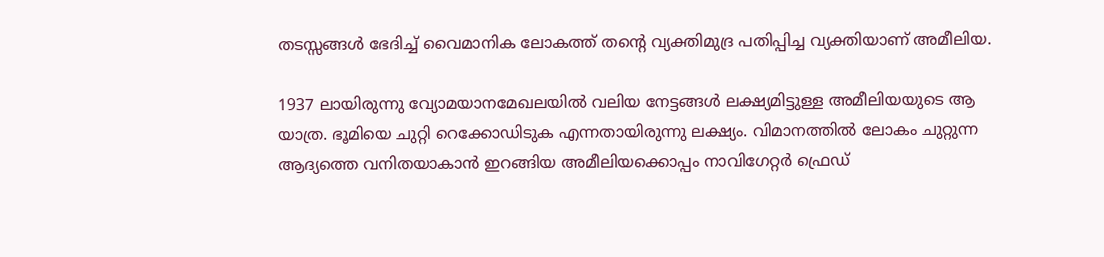തടസ്സങ്ങൾ ഭേദിച്ച് വൈമാനിക ലോകത്ത് തന്റെ വ്യക്തിമുദ്ര പതിപ്പിച്ച വ്യക്തിയാണ് അമീലിയ.

1937 ലായിരുന്നു വ്യോമയാനമേഖലയിൽ വലിയ നേട്ടങ്ങൾ ലക്ഷ്യമിട്ടുള്ള അമീലിയയുടെ ആ യാത്ര. ഭൂമിയെ ചുറ്റി റെക്കോഡിടുക എന്നതായിരുന്നു ലക്ഷ്യം. വിമാനത്തിൽ ലോകം ചുറ്റുന്ന ആദ്യത്തെ വനിതയാകാൻ ഇറങ്ങിയ അമീലിയക്കൊപ്പം നാവിഗേറ്റർ ഫ്രെഡ്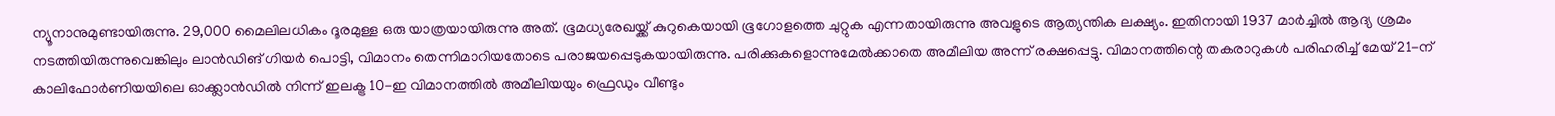ന്യൂനാനുമുണ്ടായിരുന്നു. 29,000 മൈലിലധികം ദൂരമുള്ള ഒരു യാത്രയായിരുന്നു അത്. ഭൂമധ്യരേഖയ്ക്ക് കുറുകെയായി ഭൂഗോളത്തെ ചുറ്റുക എന്നതായിരുന്നു അവളുടെ ആത്യന്തിക ലക്ഷ്യം. ഇതിനായി 1937 മാർച്ചിൽ ആദ്യ ശ്രമം നടത്തിയിരുന്നുവെങ്കിലും ലാൻഡിങ് ഗിയർ പൊട്ടി, വിമാനം തെന്നിമാറിയതോടെ പരാജയപ്പെടുകയായിരുന്നു. പരിക്കുകളൊന്നുമേൽക്കാതെ അമീലിയ അന്ന് രക്ഷപ്പെട്ടു. വിമാനത്തിന്റെ തകരാറുകൾ പരിഹരിച്ച് മേയ് 21-ന് കാലിഫോർണിയയിലെ ഓക്ക്ലാൻഡിൽ നിന്ന് ഇലക്ട്ര 10-ഇ വിമാനത്തിൽ അമീലിയയും ഫ്രെഡും വീണ്ടും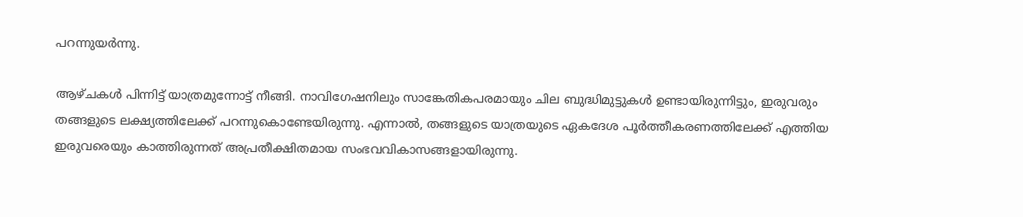പറന്നുയർന്നു.

ആഴ്ചകൾ പിന്നിട്ട് യാത്രമുന്നോട്ട് നീങ്ങി. നാവിഗേഷനിലും സാങ്കേതികപരമായും ചില ബുദ്ധിമുട്ടുകൾ ഉണ്ടായിരുന്നിട്ടും, ഇരുവരും തങ്ങളുടെ ലക്ഷ്യത്തിലേക്ക് പറന്നുകൊണ്ടേയിരുന്നു. എന്നാൽ, തങ്ങളുടെ യാത്രയുടെ ഏകദേശ പൂർത്തീകരണത്തിലേക്ക് എത്തിയ ഇരുവരെയും കാത്തിരുന്നത് അപ്രതീക്ഷിതമായ സംഭവവികാസങ്ങളായിരുന്നു.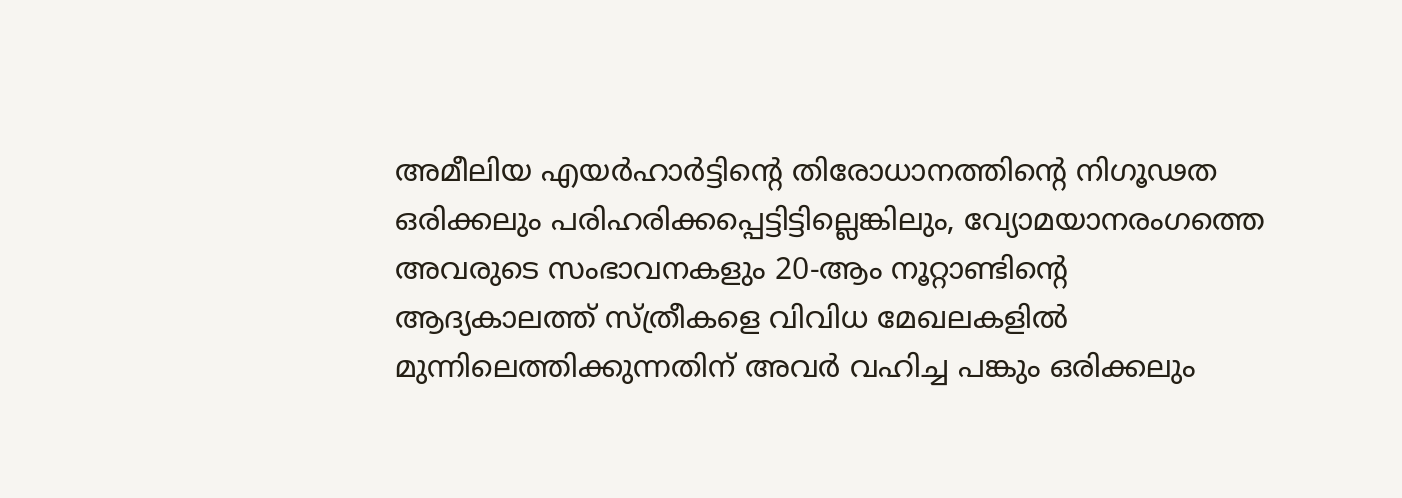അമീലിയ എയർഹാർട്ടിന്റെ തിരോധാനത്തിന്റെ നിഗൂഢത ഒരിക്കലും പരിഹരിക്കപ്പെട്ടിട്ടില്ലെങ്കിലും, വ്യോമയാനരംഗത്തെ അവരുടെ സംഭാവനകളും 20-ആം നൂറ്റാണ്ടിന്റെ ആദ്യകാലത്ത് സ്ത്രീകളെ വിവിധ മേഖലകളിൽ മുന്നിലെത്തിക്കുന്നതിന് അവർ വഹിച്ച പങ്കും ഒരിക്കലും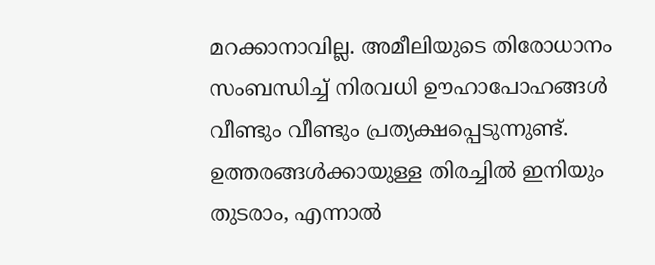മറക്കാനാവില്ല. അമീലിയുടെ തിരോധാനം സംബന്ധിച്ച് നിരവധി ഊഹാപോഹങ്ങൾ വീണ്ടും വീണ്ടും പ്രത്യക്ഷപ്പെടുന്നുണ്ട്. ഉത്തരങ്ങൾക്കായുള്ള തിരച്ചിൽ ഇനിയും തുടരാം, എന്നാൽ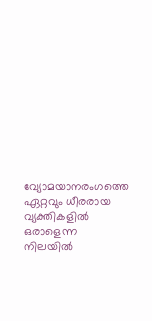വ്യോമയാനരംഗത്തെ ഏറ്റവും ധീരരായ വ്യക്തികളിൽ ഒരാളെന്ന നിലയിൽ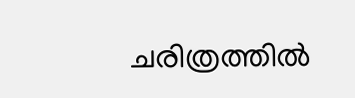ചരിത്രത്തിൽ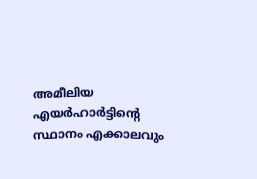അമീലിയ എയർഹാർട്ടിന്റെ സ്ഥാനം എക്കാലവും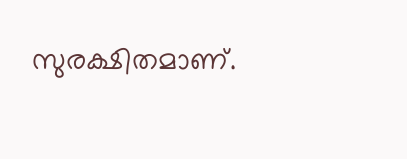സുരക്ഷിതമാണ്.